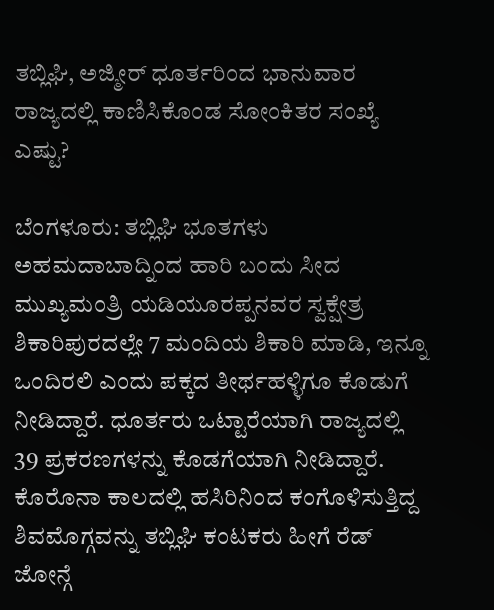ತಬ್ಲಿಘಿ, ಅಜ್ಮೀರ್ ಧೂರ್ತರಿಂದ ಭಾನುವಾರ ರಾಜ್ಯದಲ್ಲಿ ಕಾಣಿಸಿಕೊಂಡ ಸೋಂಕಿತರ ಸಂಖ್ಯೆ ಎಷ್ಟು?

ಬೆಂಗಳೂರು: ತಬ್ಲಿಘಿ ಭೂತಗಳು ಅಹಮದಾಬಾದ್ನಿಂದ ಹಾರಿ ಬಂದು ಸೀದ ಮುಖ್ಯಮಂತ್ರಿ ಯಡಿಯೂರಪ್ಪನವರ ಸ್ವಕ್ಷೇತ್ರ ಶಿಕಾರಿಪುರದಲ್ಲೇ 7 ಮಂದಿಯ ಶಿಕಾರಿ ಮಾಡಿ, ಇನ್ನೂ ಒಂದಿರಲಿ ಎಂದು ಪಕ್ಕದ ತೀರ್ಥಹಳ್ಳಿಗೂ ಕೊಡುಗೆ ನೀಡಿದ್ದಾರೆ. ಧೂರ್ತರು ಒಟ್ಟಾರೆಯಾಗಿ ರಾಜ್ಯದಲ್ಲಿ 39 ಪ್ರಕರಣಗಳನ್ನು ಕೊಡಗೆಯಾಗಿ ನೀಡಿದ್ದಾರೆ. ಕೊರೊನಾ ಕಾಲದಲ್ಲಿ ಹಸಿರಿನಿಂದ ಕಂಗೊಳಿಸುತ್ತಿದ್ದ ಶಿವಮೊಗ್ಗವನ್ನು ತಬ್ಲಿಘಿ ಕಂಟಕರು ಹೀಗೆ ರೆಡ್ ಜೋನ್ಗೆ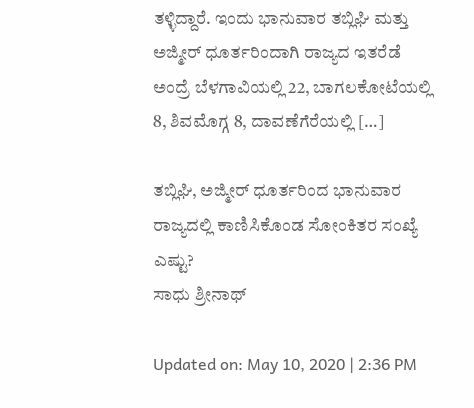ತಳ್ಳಿದ್ದಾರೆ. ಇಂದು ಭಾನುವಾರ ತಬ್ಲಿಘಿ ಮತ್ತು ಅಜ್ಮೀರ್ ಧೂರ್ತರಿಂದಾಗಿ ರಾಜ್ಯದ ಇತರೆಡೆ ಅಂದ್ರೆ ಬೆಳಗಾವಿಯಲ್ಲಿ 22, ಬಾಗಲಕೋಟೆಯಲ್ಲಿ 8, ಶಿವಮೊಗ್ಗ 8, ದಾವಣೆಗೆರೆಯಲ್ಲಿ […]

ತಬ್ಲಿಘಿ, ಅಜ್ಮೀರ್ ಧೂರ್ತರಿಂದ ಭಾನುವಾರ ರಾಜ್ಯದಲ್ಲಿ ಕಾಣಿಸಿಕೊಂಡ ಸೋಂಕಿತರ ಸಂಖ್ಯೆ ಎಷ್ಟು?
ಸಾಧು ಶ್ರೀನಾಥ್

Updated on: May 10, 2020 | 2:36 PM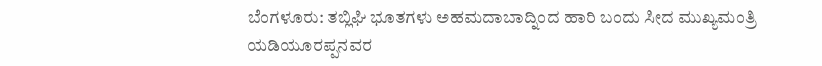ಬೆಂಗಳೂರು: ತಬ್ಲಿಘಿ ಭೂತಗಳು ಅಹಮದಾಬಾದ್ನಿಂದ ಹಾರಿ ಬಂದು ಸೀದ ಮುಖ್ಯಮಂತ್ರಿ ಯಡಿಯೂರಪ್ಪನವರ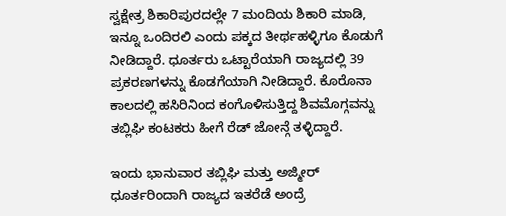ಸ್ವಕ್ಷೇತ್ರ ಶಿಕಾರಿಪುರದಲ್ಲೇ 7 ಮಂದಿಯ ಶಿಕಾರಿ ಮಾಡಿ, ಇನ್ನೂ ಒಂದಿರಲಿ ಎಂದು ಪಕ್ಕದ ತೀರ್ಥಹಳ್ಳಿಗೂ ಕೊಡುಗೆ ನೀಡಿದ್ದಾರೆ. ಧೂರ್ತರು ಒಟ್ಟಾರೆಯಾಗಿ ರಾಜ್ಯದಲ್ಲಿ 39 ಪ್ರಕರಣಗಳನ್ನು ಕೊಡಗೆಯಾಗಿ ನೀಡಿದ್ದಾರೆ. ಕೊರೊನಾ ಕಾಲದಲ್ಲಿ ಹಸಿರಿನಿಂದ ಕಂಗೊಳಿಸುತ್ತಿದ್ದ ಶಿವಮೊಗ್ಗವನ್ನು ತಬ್ಲಿಘಿ ಕಂಟಕರು ಹೀಗೆ ರೆಡ್ ಜೋನ್ಗೆ ತಳ್ಳಿದ್ದಾರೆ.

ಇಂದು ಭಾನುವಾರ ತಬ್ಲಿಘಿ ಮತ್ತು ಅಜ್ಮೀರ್ ಧೂರ್ತರಿಂದಾಗಿ ರಾಜ್ಯದ ಇತರೆಡೆ ಅಂದ್ರೆ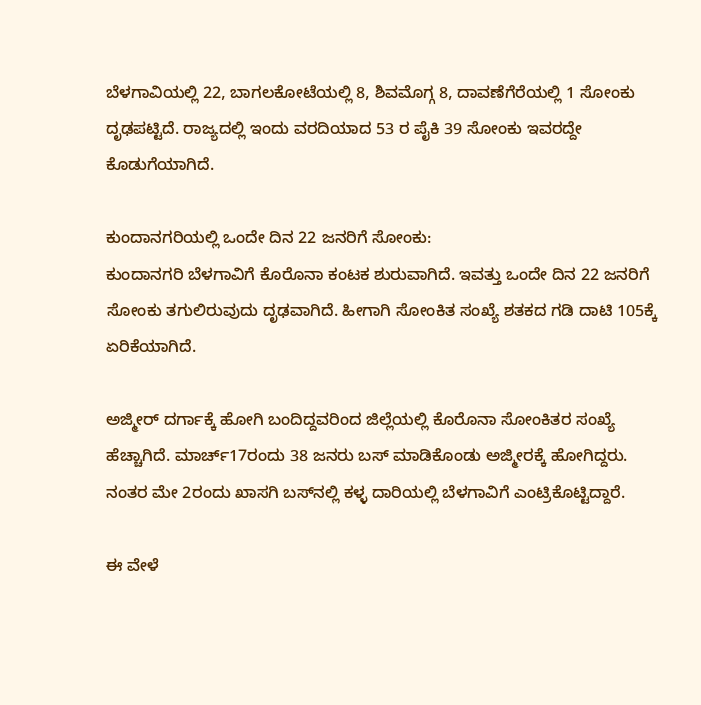ಬೆಳಗಾವಿಯಲ್ಲಿ 22, ಬಾಗಲಕೋಟೆಯಲ್ಲಿ 8, ಶಿವಮೊಗ್ಗ 8, ದಾವಣೆಗೆರೆಯಲ್ಲಿ 1 ಸೋಂಕು ದೃಢಪಟ್ಟಿದೆ. ರಾಜ್ಯದಲ್ಲಿ ಇಂದು ವರದಿಯಾದ 53 ರ ಪೈಕಿ 39 ಸೋಂಕು ಇವರದ್ದೇ ಕೊಡುಗೆಯಾಗಿದೆ.

ಕುಂದಾನಗರಿಯಲ್ಲಿ ಒಂದೇ ದಿನ 22 ಜನರಿಗೆ ಸೋಂಕು:
ಕುಂದಾನಗರಿ ಬೆಳಗಾವಿಗೆ ಕೊರೊನಾ ಕಂಟಕ ಶುರುವಾಗಿದೆ. ಇವತ್ತು ಒಂದೇ ದಿನ 22 ಜನರಿಗೆ ಸೋಂಕು ತಗುಲಿರುವುದು ದೃಢವಾಗಿದೆ. ಹೀಗಾಗಿ ಸೋಂಕಿತ ಸಂಖ್ಯೆ ಶತಕದ ಗಡಿ ದಾಟಿ 105ಕ್ಕೆ ಏರಿಕೆಯಾಗಿದೆ.

ಅಜ್ಮೀರ್‌ ದರ್ಗಾಕ್ಕೆ ಹೋಗಿ ಬಂದಿದ್ದವರಿಂದ ಜಿಲ್ಲೆಯಲ್ಲಿ ಕೊರೊನಾ ಸೋಂಕಿತರ ಸಂಖ್ಯೆ ಹೆಚ್ಚಾಗಿದೆ. ಮಾರ್ಚ್17ರಂದು 38 ಜನರು ಬಸ್ ಮಾಡಿಕೊಂಡು ಅಜ್ಮೀರಕ್ಕೆ ಹೋಗಿದ್ದರು. ನಂತರ ಮೇ 2ರಂದು ಖಾಸಗಿ ಬಸ್‌ನಲ್ಲಿ ಕಳ್ಳ ದಾರಿಯಲ್ಲಿ ಬೆಳಗಾವಿಗೆ ಎಂಟ್ರಿಕೊಟ್ಟಿದ್ದಾರೆ.

ಈ ವೇಳೆ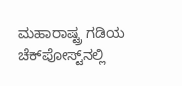ಮಹಾರಾಷ್ಟ್ರ ಗಡಿಯ ಚೆಕ್‌ಪೋಸ್ಟ್‌ನಲ್ಲಿ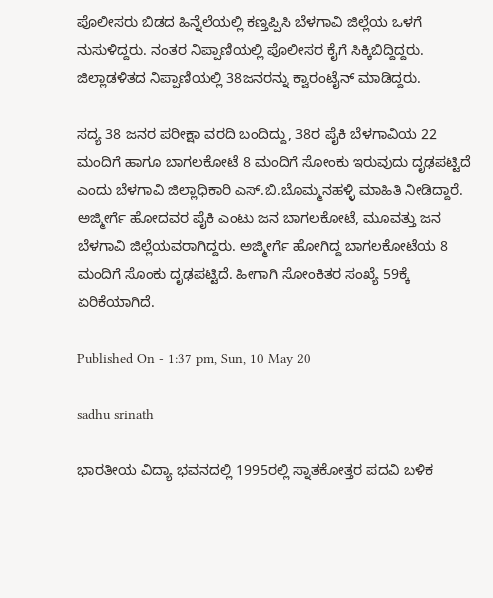ಪೊಲೀಸರು ಬಿಡದ ಹಿನ್ನೆಲೆಯಲ್ಲಿ ಕಣ್ತಪ್ಪಿಸಿ ಬೆಳಗಾವಿ ಜಿಲ್ಲೆಯ ಒಳಗೆ ನುಸುಳಿದ್ದರು. ನಂತರ ನಿಪ್ಪಾಣಿಯಲ್ಲಿ ಪೊಲೀಸರ ಕೈಗೆ ಸಿಕ್ಕಿಬಿದ್ದಿದ್ದರು. ಜಿಲ್ಲಾಡಳಿತದ ನಿಪ್ಪಾಣಿಯಲ್ಲಿ 38ಜನರನ್ನು ಕ್ವಾರಂಟೈನ್ ಮಾಡಿದ್ದರು.

ಸದ್ಯ 38 ಜನರ ಪರೀಕ್ಷಾ ವರದಿ ಬಂದಿದ್ದು, 38ರ ಪೈಕಿ ಬೆಳಗಾವಿಯ 22 ಮಂದಿಗೆ ಹಾಗೂ ಬಾಗಲಕೋಟೆ 8 ಮಂದಿಗೆ ಸೋಂಕು ಇರುವುದು ದೃಢಪಟ್ಟಿದೆ ಎಂದು ಬೆಳಗಾವಿ ಜಿಲ್ಲಾಧಿಕಾರಿ ಎಸ್.ಬಿ.ಬೊಮ್ಮನಹಳ್ಳಿ ಮಾಹಿತಿ ನೀಡಿದ್ದಾರೆ. ಅಜ್ಮೀರ್ಗೆ ಹೋದವರ ಪೈಕಿ ಎಂಟು ಜನ ಬಾಗಲಕೋಟೆ, ಮೂವತ್ತು ಜನ ಬೆಳಗಾವಿ ಜಿಲ್ಲೆಯವರಾಗಿದ್ದರು. ಅಜ್ಮೀರ್ಗೆ ಹೋಗಿದ್ದ ಬಾಗಲಕೋಟೆಯ 8 ಮಂದಿಗೆ ಸೊಂಕು ದೃಢಪಟ್ಟಿದೆ. ಹೀಗಾಗಿ ಸೋಂಕಿತರ ಸಂಖ್ಯೆ 59ಕ್ಕೆ ಏರಿಕೆಯಾಗಿದೆ.

Published On - 1:37 pm, Sun, 10 May 20

sadhu srinath

ಭಾರತೀಯ ವಿದ್ಯಾ ಭವನದಲ್ಲಿ 1995ರಲ್ಲಿ ಸ್ನಾತಕೋತ್ತರ ಪದವಿ ಬಳಿಕ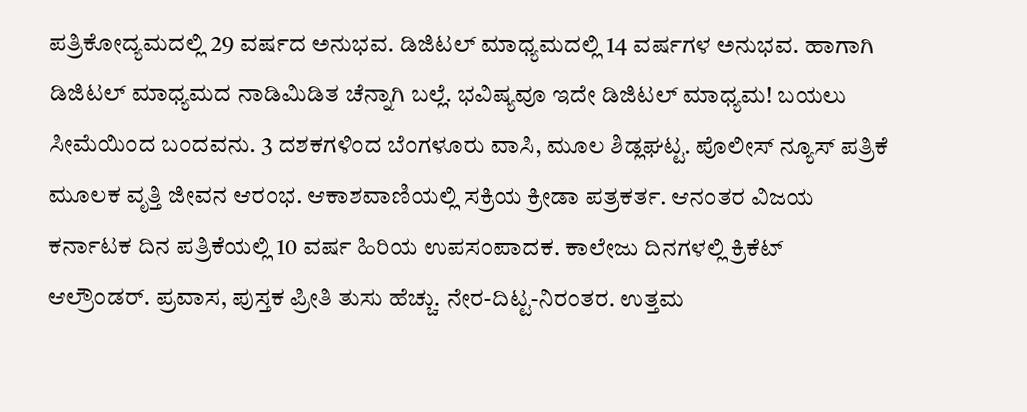ಪತ್ರಿಕೋದ್ಯಮದಲ್ಲಿ 29 ವರ್ಷದ ಅನುಭವ. ಡಿಜಿಟಲ್ ಮಾಧ್ಯಮದಲ್ಲಿ 14 ವರ್ಷಗಳ ಅನುಭವ. ಹಾಗಾಗಿ ಡಿಜಿಟಲ್ ಮಾಧ್ಯಮದ ನಾಡಿಮಿಡಿತ ಚೆನ್ನಾಗಿ ಬಲ್ಲೆ. ಭವಿಷ್ಯವೂ ಇದೇ ಡಿಜಿಟಲ್ ಮಾಧ್ಯಮ! ಬಯಲು ಸೀಮೆಯಿಂದ ಬಂದವನು. 3 ದಶಕಗಳಿಂದ ಬೆಂಗಳೂರು ವಾಸಿ, ಮೂಲ ಶಿಡ್ಲಘಟ್ಟ. ಪೊಲೀಸ್ ನ್ಯೂಸ್ ಪತ್ರಿಕೆ ಮೂಲಕ ವೃತ್ತಿ ಜೀವನ ಆರಂಭ. ಆಕಾಶವಾಣಿಯಲ್ಲಿ ಸಕ್ರಿಯ ಕ್ರೀಡಾ ಪತ್ರಕರ್ತ. ಆನಂತರ ವಿಜಯ ಕರ್ನಾಟಕ ದಿನ ಪತ್ರಿಕೆಯಲ್ಲಿ 10 ವರ್ಷ ಹಿರಿಯ ಉಪಸಂಪಾದಕ. ಕಾಲೇಜು ದಿನಗಳಲ್ಲಿ ಕ್ರಿಕೆಟ್ ಆಲ್ರೌಂಡರ್. ಪ್ರವಾಸ, ಪುಸ್ತಕ ಪ್ರೀತಿ ತುಸು ಹೆಚ್ಚು. ನೇರ-ದಿಟ್ಟ-ನಿರಂತರ. ಉತ್ತಮ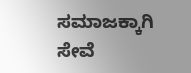ಸಮಾಜಕ್ಕಾಗಿ ಸೇವೆ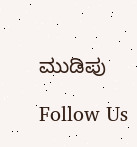ಮುಡಿಪು

Follow Us